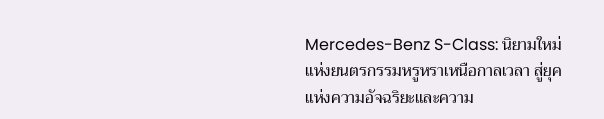Mercedes-Benz S-Class: นิยามใหม่แห่งยนตรกรรมหรูหราเหนือกาลเวลา สู่ยุคแห่งความอัจฉริยะและความ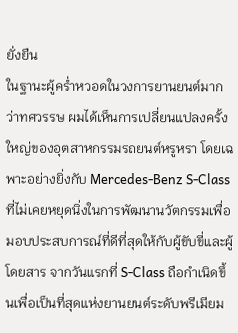ยั่งยืน
ในฐานะผู้คร่ำหวอดในวงการยานยนต์มากว่าทศวรรษ ผมได้เห็นการเปลี่ยนแปลงครั้งใหญ่ของอุตสาหกรรมรถยนต์หรูหรา โดยเฉพาะอย่างยิ่งกับ Mercedes-Benz S-Class ที่ไม่เคยหยุดนิ่งในการพัฒนานวัตกรรมเพื่อมอบประสบการณ์ที่ดีที่สุดให้กับผู้ขับขี่และผู้โดยสาร จากวันแรกที่ S-Class ถือกำเนิดขึ้นเพื่อเป็นที่สุดแห่งยานยนต์ระดับพรีเมียม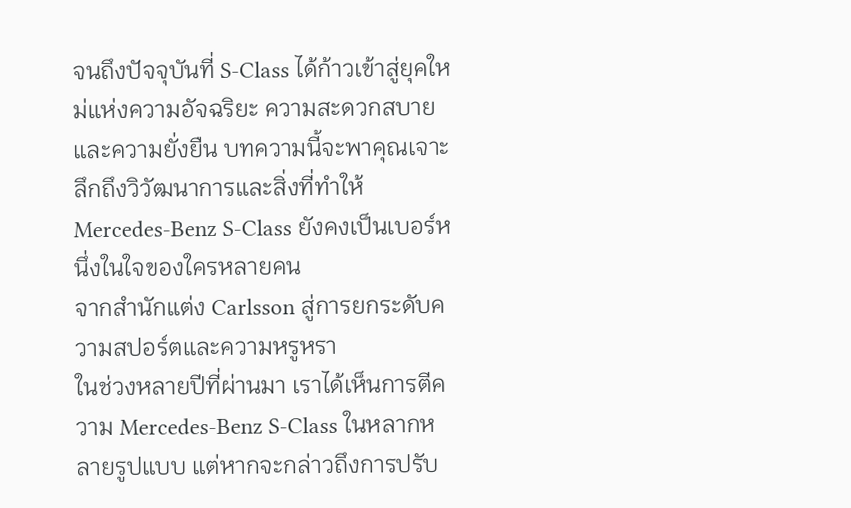จนถึงปัจจุบันที่ S-Class ได้ก้าวเข้าสู่ยุคใหม่แห่งความอัจฉริยะ ความสะดวกสบาย และความยั่งยืน บทความนี้จะพาคุณเจาะลึกถึงวิวัฒนาการและสิ่งที่ทำให้ Mercedes-Benz S-Class ยังคงเป็นเบอร์หนึ่งในใจของใครหลายคน
จากสำนักแต่ง Carlsson สู่การยกระดับความสปอร์ตและความหรูหรา
ในช่วงหลายปีที่ผ่านมา เราได้เห็นการตีความ Mercedes-Benz S-Class ในหลากหลายรูปแบบ แต่หากจะกล่าวถึงการปรับ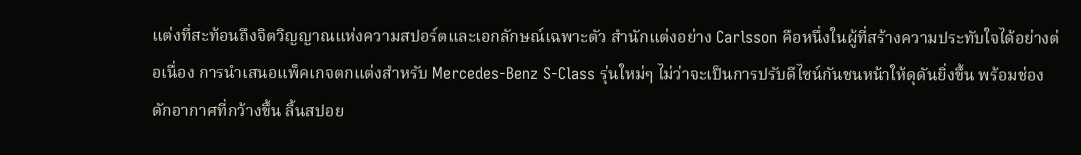แต่งที่สะท้อนถึงจิตวิญญาณแห่งความสปอร์ตและเอกลักษณ์เฉพาะตัว สำนักแต่งอย่าง Carlsson คือหนึ่งในผู้ที่สร้างความประทับใจได้อย่างต่อเนื่อง การนำเสนอแพ็คเกจตกแต่งสำหรับ Mercedes-Benz S-Class รุ่นใหม่ๆ ไม่ว่าจะเป็นการปรับดีไซน์กันชนหน้าให้ดุดันยิ่งขึ้น พร้อมช่องดักอากาศที่กว้างขึ้น ลิ้นสปอย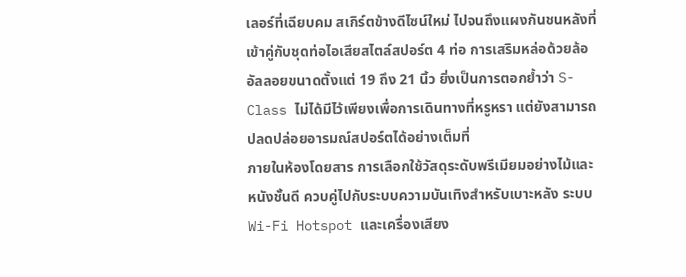เลอร์ที่เฉียบคม สเกิร์ตข้างดีไซน์ใหม่ ไปจนถึงแผงกันชนหลังที่เข้าคู่กับชุดท่อไอเสียสไตล์สปอร์ต 4 ท่อ การเสริมหล่อด้วยล้ออัลลอยขนาดตั้งแต่ 19 ถึง 21 นิ้ว ยิ่งเป็นการตอกย้ำว่า S-Class ไม่ได้มีไว้เพียงเพื่อการเดินทางที่หรูหรา แต่ยังสามารถปลดปล่อยอารมณ์สปอร์ตได้อย่างเต็มที่
ภายในห้องโดยสาร การเลือกใช้วัสดุระดับพรีเมียมอย่างไม้และหนังชั้นดี ควบคู่ไปกับระบบความบันเทิงสำหรับเบาะหลัง ระบบ Wi-Fi Hotspot และเครื่องเสียง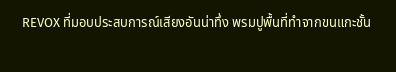REVOX ที่มอบประสบการณ์เสียงอันน่าทึ่ง พรมปูพื้นที่ทำจากขนแกะชั้น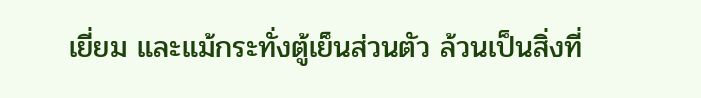เยี่ยม และแม้กระทั่งตู้เย็นส่วนตัว ล้วนเป็นสิ่งที่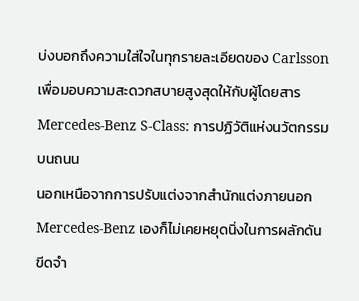บ่งบอกถึงความใส่ใจในทุกรายละเอียดของ Carlsson เพื่อมอบความสะดวกสบายสูงสุดให้กับผู้โดยสาร
Mercedes-Benz S-Class: การปฏิวัติแห่งนวัตกรรมบนถนน
นอกเหนือจากการปรับแต่งจากสำนักแต่งภายนอก Mercedes-Benz เองก็ไม่เคยหยุดนิ่งในการผลักดันขีดจำ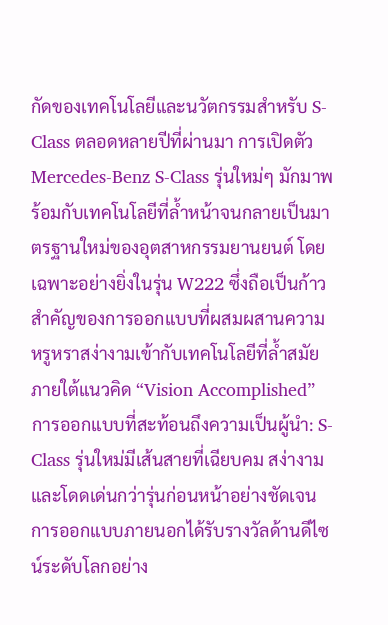กัดของเทคโนโลยีและนวัตกรรมสำหรับ S-Class ตลอดหลายปีที่ผ่านมา การเปิดตัว Mercedes-Benz S-Class รุ่นใหม่ๆ มักมาพร้อมกับเทคโนโลยีที่ล้ำหน้าจนกลายเป็นมาตรฐานใหม่ของอุตสาหกรรมยานยนต์ โดยเฉพาะอย่างยิ่งในรุ่น W222 ซึ่งถือเป็นก้าวสำคัญของการออกแบบที่ผสมผสานความหรูหราสง่างามเข้ากับเทคโนโลยีที่ล้ำสมัยภายใต้แนวคิด “Vision Accomplished”
การออกแบบที่สะท้อนถึงความเป็นผู้นำ: S-Class รุ่นใหม่มีเส้นสายที่เฉียบคม สง่างาม และโดดเด่นกว่ารุ่นก่อนหน้าอย่างชัดเจน การออกแบบภายนอกได้รับรางวัลด้านดีไซน์ระดับโลกอย่าง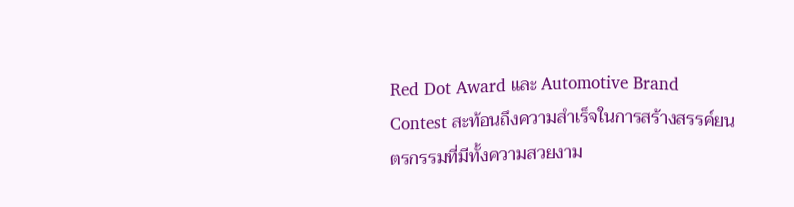Red Dot Award และ Automotive Brand Contest สะท้อนถึงความสำเร็จในการสร้างสรรค์ยนตรกรรมที่มีทั้งความสวยงาม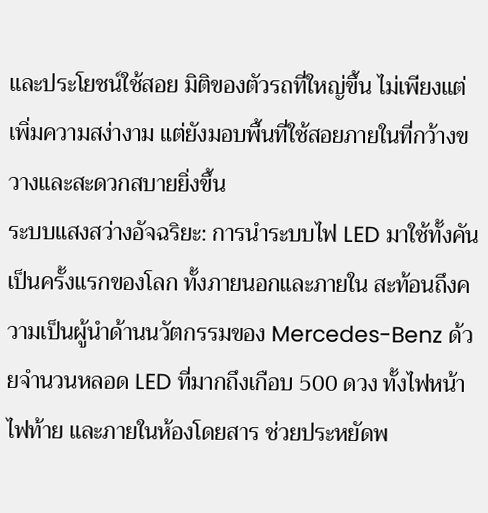และประโยชน์ใช้สอย มิติของตัวรถที่ใหญ่ขึ้น ไม่เพียงแต่เพิ่มความสง่างาม แต่ยังมอบพื้นที่ใช้สอยภายในที่กว้างขวางและสะดวกสบายยิ่งขึ้น
ระบบแสงสว่างอัจฉริยะ: การนำระบบไฟ LED มาใช้ทั้งคันเป็นครั้งแรกของโลก ทั้งภายนอกและภายใน สะท้อนถึงความเป็นผู้นำด้านนวัตกรรมของ Mercedes-Benz ด้วยจำนวนหลอด LED ที่มากถึงเกือบ 500 ดวง ทั้งไฟหน้า ไฟท้าย และภายในห้องโดยสาร ช่วยประหยัดพ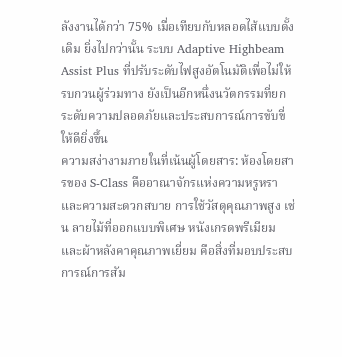ลังงานได้กว่า 75% เมื่อเทียบกับหลอดไส้แบบดั้งเดิม ยิ่งไปกว่านั้น ระบบ Adaptive Highbeam Assist Plus ที่ปรับระดับไฟสูงอัตโนมัติเพื่อไม่ให้รบกวนผู้ร่วมทาง ยังเป็นอีกหนึ่งนวัตกรรมที่ยกระดับความปลอดภัยและประสบการณ์การขับขี่ให้ดียิ่งขึ้น
ความสง่างามภายในที่เน้นผู้โดยสาร: ห้องโดยสารของ S-Class คืออาณาจักรแห่งความหรูหราและความสะดวกสบาย การใช้วัสดุคุณภาพสูง เช่น ลายไม้ที่ออกแบบพิเศษ หนังเกรดพรีเมียม และผ้าหลังคาคุณภาพเยี่ยม คือสิ่งที่มอบประสบการณ์การสัม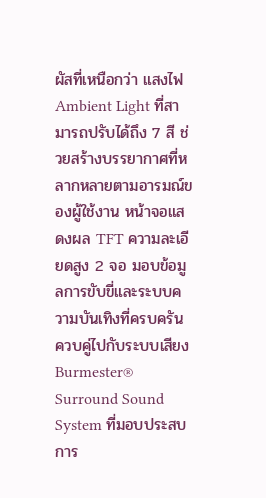ผัสที่เหนือกว่า แสงไฟ Ambient Light ที่สามารถปรับได้ถึง 7 สี ช่วยสร้างบรรยากาศที่หลากหลายตามอารมณ์ของผู้ใช้งาน หน้าจอแสดงผล TFT ความละเอียดสูง 2 จอ มอบข้อมูลการขับขี่และระบบความบันเทิงที่ครบครัน ควบคู่ไปกับระบบเสียง Burmester® Surround Sound System ที่มอบประสบการ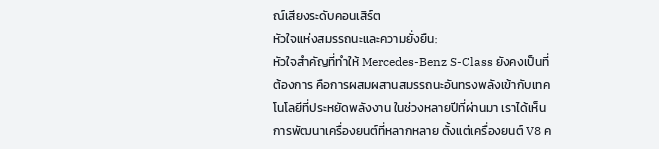ณ์เสียงระดับคอนเสิร์ต
หัวใจแห่งสมรรถนะและความยั่งยืน:
หัวใจสำคัญที่ทำให้ Mercedes-Benz S-Class ยังคงเป็นที่ต้องการ คือการผสมผสานสมรรถนะอันทรงพลังเข้ากับเทคโนโลยีที่ประหยัดพลังงาน ในช่วงหลายปีที่ผ่านมา เราได้เห็นการพัฒนาเครื่องยนต์ที่หลากหลาย ตั้งแต่เครื่องยนต์ V8 ค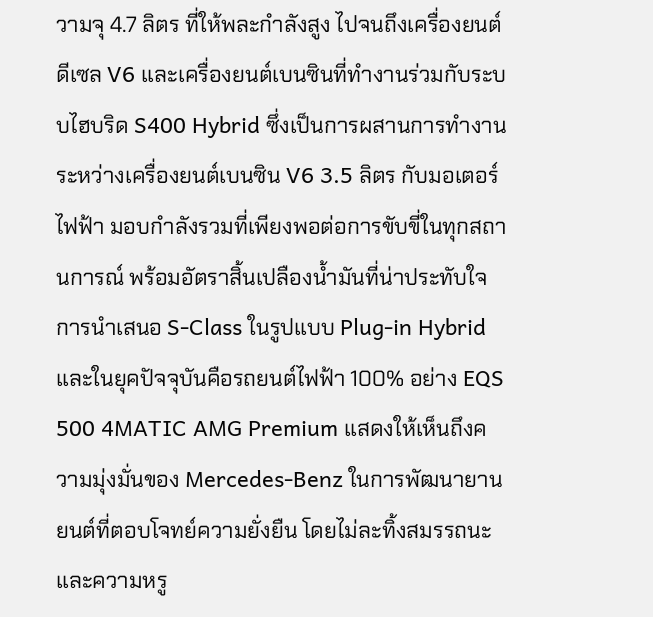วามจุ 4.7 ลิตร ที่ให้พละกำลังสูง ไปจนถึงเครื่องยนต์ดีเซล V6 และเครื่องยนต์เบนซินที่ทำงานร่วมกับระบบไฮบริด S400 Hybrid ซึ่งเป็นการผสานการทำงานระหว่างเครื่องยนต์เบนซิน V6 3.5 ลิตร กับมอเตอร์ไฟฟ้า มอบกำลังรวมที่เพียงพอต่อการขับขี่ในทุกสถานการณ์ พร้อมอัตราสิ้นเปลืองน้ำมันที่น่าประทับใจ
การนำเสนอ S-Class ในรูปแบบ Plug-in Hybrid และในยุคปัจจุบันคือรถยนต์ไฟฟ้า 100% อย่าง EQS 500 4MATIC AMG Premium แสดงให้เห็นถึงความมุ่งมั่นของ Mercedes-Benz ในการพัฒนายานยนต์ที่ตอบโจทย์ความยั่งยืน โดยไม่ละทิ้งสมรรถนะและความหรู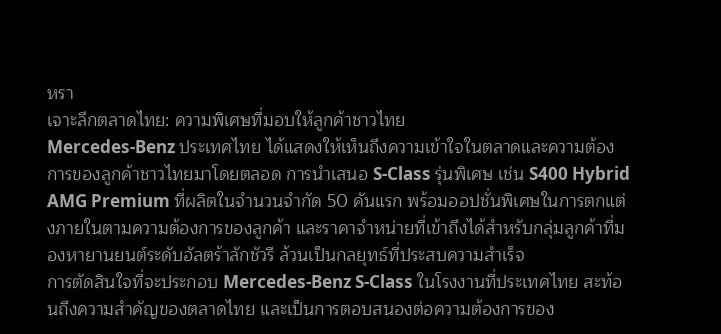หรา
เจาะลึกตลาดไทย: ความพิเศษที่มอบให้ลูกค้าชาวไทย
Mercedes-Benz ประเทศไทย ได้แสดงให้เห็นถึงความเข้าใจในตลาดและความต้องการของลูกค้าชาวไทยมาโดยตลอด การนำเสนอ S-Class รุ่นพิเศษ เช่น S400 Hybrid AMG Premium ที่ผลิตในจำนวนจำกัด 50 คันแรก พร้อมออปชั่นพิเศษในการตกแต่งภายในตามความต้องการของลูกค้า และราคาจำหน่ายที่เข้าถึงได้สำหรับกลุ่มลูกค้าที่มองหายานยนต์ระดับอัลตร้าลักชัวรี ล้วนเป็นกลยุทธ์ที่ประสบความสำเร็จ
การตัดสินใจที่จะประกอบ Mercedes-Benz S-Class ในโรงงานที่ประเทศไทย สะท้อนถึงความสำคัญของตลาดไทย และเป็นการตอบสนองต่อความต้องการของ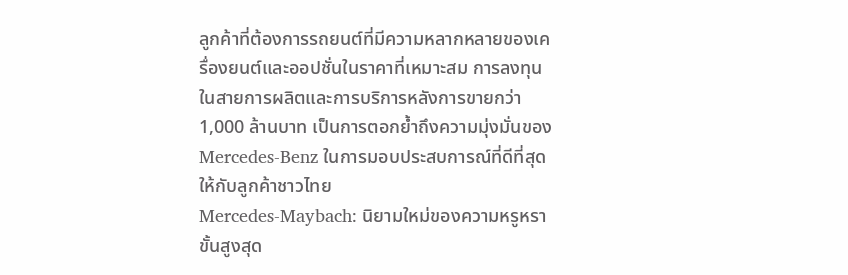ลูกค้าที่ต้องการรถยนต์ที่มีความหลากหลายของเครื่องยนต์และออปชั่นในราคาที่เหมาะสม การลงทุนในสายการผลิตและการบริการหลังการขายกว่า 1,000 ล้านบาท เป็นการตอกย้ำถึงความมุ่งมั่นของ Mercedes-Benz ในการมอบประสบการณ์ที่ดีที่สุดให้กับลูกค้าชาวไทย
Mercedes-Maybach: นิยามใหม่ของความหรูหราขั้นสูงสุด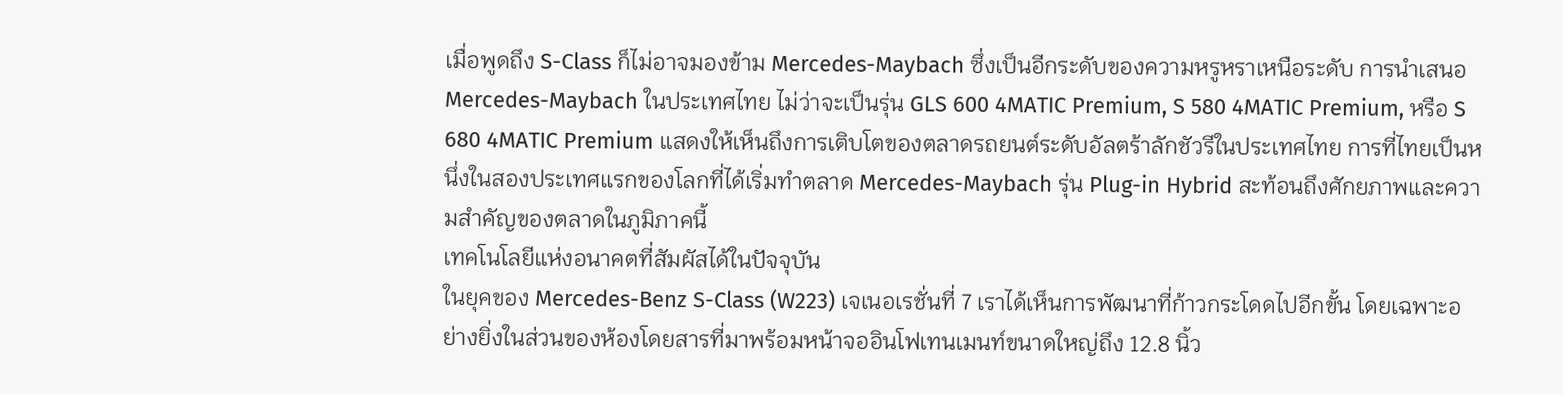เมื่อพูดถึง S-Class ก็ไม่อาจมองข้าม Mercedes-Maybach ซึ่งเป็นอีกระดับของความหรูหราเหนือระดับ การนำเสนอ Mercedes-Maybach ในประเทศไทย ไม่ว่าจะเป็นรุ่น GLS 600 4MATIC Premium, S 580 4MATIC Premium, หรือ S 680 4MATIC Premium แสดงให้เห็นถึงการเติบโตของตลาดรถยนต์ระดับอัลตร้าลักชัวรีในประเทศไทย การที่ไทยเป็นหนึ่งในสองประเทศแรกของโลกที่ได้เริ่มทำตลาด Mercedes-Maybach รุ่น Plug-in Hybrid สะท้อนถึงศักยภาพและความสำคัญของตลาดในภูมิภาคนี้
เทคโนโลยีแห่งอนาคตที่สัมผัสได้ในปัจจุบัน
ในยุคของ Mercedes-Benz S-Class (W223) เจเนอเรชั่นที่ 7 เราได้เห็นการพัฒนาที่ก้าวกระโดดไปอีกขั้น โดยเฉพาะอย่างยิ่งในส่วนของห้องโดยสารที่มาพร้อมหน้าจออินโฟเทนเมนท์ขนาดใหญ่ถึง 12.8 นิ้ว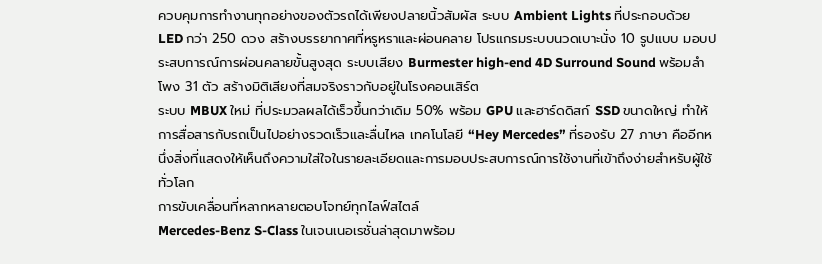ควบคุมการทำงานทุกอย่างของตัวรถได้เพียงปลายนิ้วสัมผัส ระบบ Ambient Lights ที่ประกอบด้วย LED กว่า 250 ดวง สร้างบรรยากาศที่หรูหราและผ่อนคลาย โปรแกรมระบบนวดเบาะนั่ง 10 รูปแบบ มอบประสบการณ์การผ่อนคลายขั้นสูงสุด ระบบเสียง Burmester high-end 4D Surround Sound พร้อมลำโพง 31 ตัว สร้างมิติเสียงที่สมจริงราวกับอยู่ในโรงคอนเสิร์ต
ระบบ MBUX ใหม่ ที่ประมวลผลได้เร็วขึ้นกว่าเดิม 50% พร้อม GPU และฮาร์ดดิสก์ SSD ขนาดใหญ่ ทำให้การสื่อสารกับรถเป็นไปอย่างรวดเร็วและลื่นไหล เทคโนโลยี “Hey Mercedes” ที่รองรับ 27 ภาษา คืออีกหนึ่งสิ่งที่แสดงให้เห็นถึงความใส่ใจในรายละเอียดและการมอบประสบการณ์การใช้งานที่เข้าถึงง่ายสำหรับผู้ใช้ทั่วโลก
การขับเคลื่อนที่หลากหลายตอบโจทย์ทุกไลฟ์สไตล์
Mercedes-Benz S-Class ในเจนเนอเรชั่นล่าสุดมาพร้อม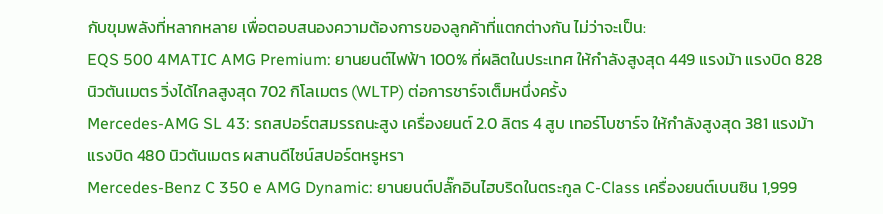กับขุมพลังที่หลากหลาย เพื่อตอบสนองความต้องการของลูกค้าที่แตกต่างกัน ไม่ว่าจะเป็น:
EQS 500 4MATIC AMG Premium: ยานยนต์ไฟฟ้า 100% ที่ผลิตในประเทศ ให้กำลังสูงสุด 449 แรงม้า แรงบิด 828 นิวตันเมตร วิ่งได้ไกลสูงสุด 702 กิโลเมตร (WLTP) ต่อการชาร์จเต็มหนึ่งครั้ง
Mercedes-AMG SL 43: รถสปอร์ตสมรรถนะสูง เครื่องยนต์ 2.0 ลิตร 4 สูบ เทอร์โบชาร์จ ให้กำลังสูงสุด 381 แรงม้า แรงบิด 480 นิวตันเมตร ผสานดีไซน์สปอร์ตหรูหรา
Mercedes-Benz C 350 e AMG Dynamic: ยานยนต์ปลั๊กอินไฮบริดในตระกูล C-Class เครื่องยนต์เบนซิน 1,999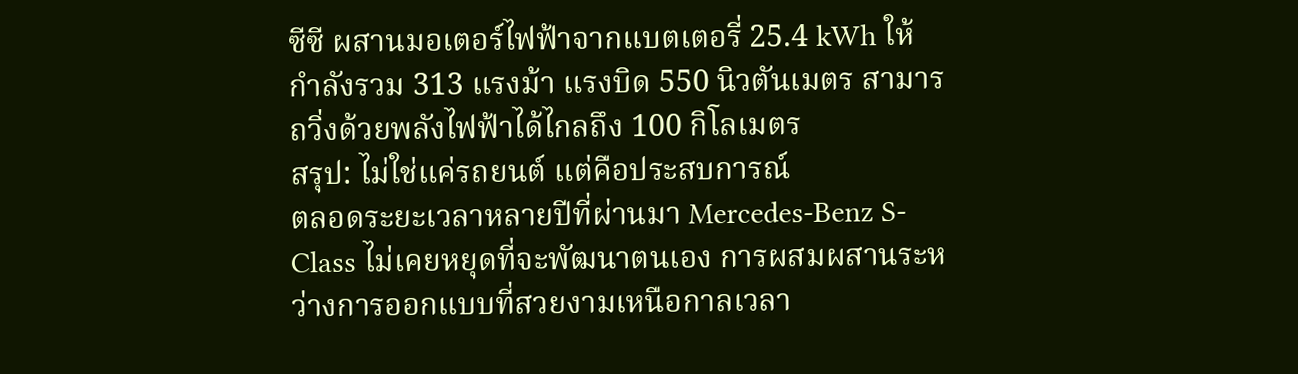ซีซี ผสานมอเตอร์ไฟฟ้าจากแบตเตอรี่ 25.4 kWh ให้กำลังรวม 313 แรงม้า แรงบิด 550 นิวตันเมตร สามารถวิ่งด้วยพลังไฟฟ้าได้ไกลถึง 100 กิโลเมตร
สรุป: ไม่ใช่แค่รถยนต์ แต่คือประสบการณ์
ตลอดระยะเวลาหลายปีที่ผ่านมา Mercedes-Benz S-Class ไม่เคยหยุดที่จะพัฒนาตนเอง การผสมผสานระหว่างการออกแบบที่สวยงามเหนือกาลเวลา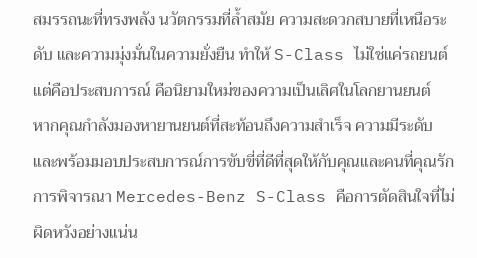สมรรถนะที่ทรงพลัง นวัตกรรมที่ล้ำสมัย ความสะดวกสบายที่เหนือระดับ และความมุ่งมั่นในความยั่งยืน ทำให้ S-Class ไม่ใช่แค่รถยนต์ แต่คือประสบการณ์ คือนิยามใหม่ของความเป็นเลิศในโลกยานยนต์
หากคุณกำลังมองหายานยนต์ที่สะท้อนถึงความสำเร็จ ความมีระดับ และพร้อมมอบประสบการณ์การขับขี่ที่ดีที่สุดให้กับคุณและคนที่คุณรัก การพิจารณา Mercedes-Benz S-Class คือการตัดสินใจที่ไม่ผิดหวังอย่างแน่น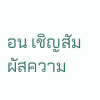อน เชิญสัมผัสความ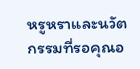หรูหราและนวัตกรรมที่รอคุณอ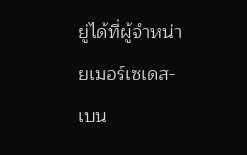ยู่ได้ที่ผู้จำหน่ายเมอร์เซเดส-เบน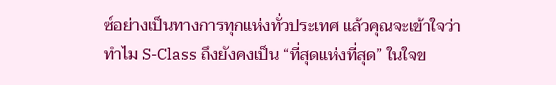ซ์อย่างเป็นทางการทุกแห่งทั่วประเทศ แล้วคุณจะเข้าใจว่าทำไม S-Class ถึงยังคงเป็น “ที่สุดแห่งที่สุด” ในใจข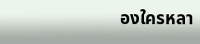องใครหลา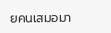ยคนเสมอมา